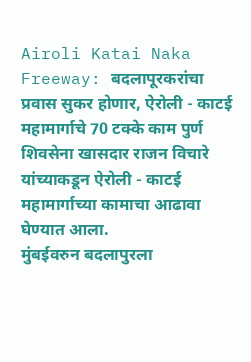Airoli Katai Naka Freeway: बदलापूरकरांचा प्रवास सुकर होणार, ऐरोली - काटई महामार्गाचे 70 टक्के काम पुर्ण
शिवसेना खासदार राजन विचारे यांच्याकडून ऐरोली - काटई महामार्गाच्या कामाचा आढावा घेण्यात आला.
मुंबईवरुन बदलापुरला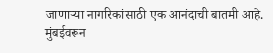जाणाऱ्या नागरिकांसाठी एक आनंदाची बातमी आहे. मुंबईवरून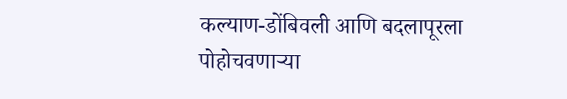कल्याण-डोंबिवली आणि बदलापूरला पोहोचवणाऱ्या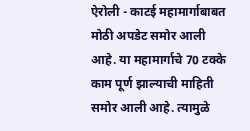ऐरोली - काटई महामार्गाबाबत मोठी अपडेट समोर आली आहे. या महामार्गाचे 70 टक्के काम पूर्ण झाल्याची माहिती समोर आली आहे. त्यामुळे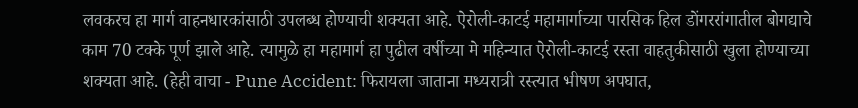लवकरच हा मार्ग वाहनधारकांसाठी उपलब्ध होण्याची शक्यता आहे. ऐरोली-काटई महामार्गाच्या पारसिक हिल डोंगररांगातील बोगद्याचे काम 70 टक्के पूर्ण झाले आहे. त्यामुळे हा महामार्ग हा पुढील वर्षीच्या मे महिन्यात ऐरोली-काटई रस्ता वाहतुकीसाठी खुला होण्याच्या शक्यता आहे. (हेही वाचा - Pune Accident: फिरायला जाताना मध्यरात्री रस्त्यात भीषण अपघात,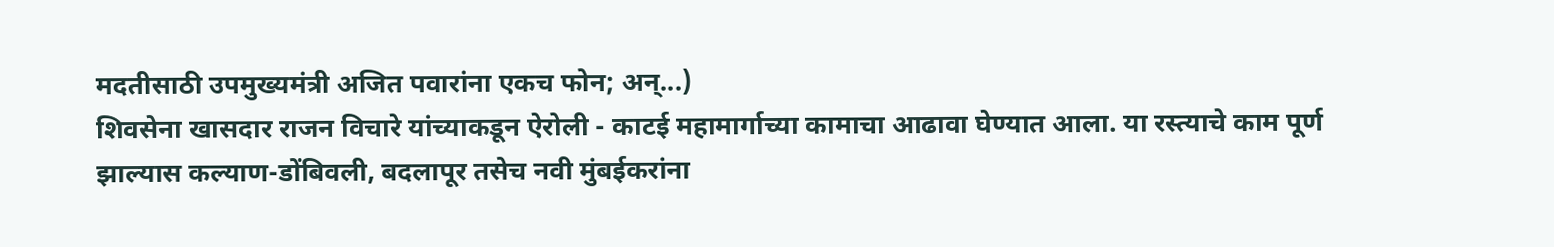मदतीसाठी उपमुख्यमंत्री अजित पवारांना एकच फोन; अन्...)
शिवसेना खासदार राजन विचारे यांच्याकडून ऐरोली - काटई महामार्गाच्या कामाचा आढावा घेण्यात आला. या रस्त्याचे काम पूर्ण झाल्यास कल्याण-डोंबिवली, बदलापूर तसेच नवी मुंबईकरांना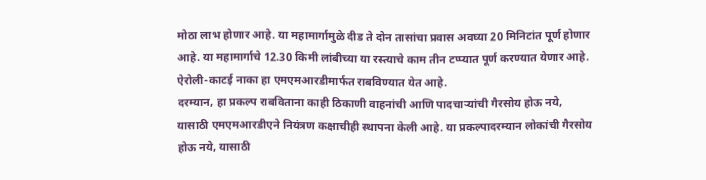मोठा लाभ होणार आहे. या महामार्गामुळे दीड ते दोन तासांचा प्रवास अवघ्या 20 मिनिटांत पूर्ण होणार आहे. या महामार्गाचे 12.30 किमी लांबीच्या या रस्त्याचे काम तीन टप्प्यात पूर्ण करण्यात येणार आहे. ऐरोली-काटई नाका हा एमएमआरडीमार्फत राबविण्यात येत आहे.
दरम्यान, हा प्रकल्प राबविताना काही ठिकाणी वाहनांची आणि पादचाऱ्यांची गैरसोय होऊ नये, यासाठी एमएमआरडीएने नियंत्रण कक्षाचीही स्थापना केली आहे. या प्रकल्पादरम्यान लोकांची गैरसोय होऊ नये, यासाठी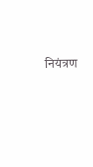नियंत्रण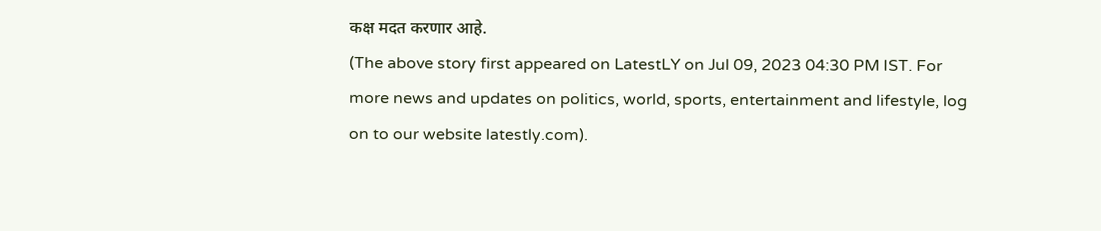कक्ष मदत करणार आहे.
(The above story first appeared on LatestLY on Jul 09, 2023 04:30 PM IST. For more news and updates on politics, world, sports, entertainment and lifestyle, log on to our website latestly.com).